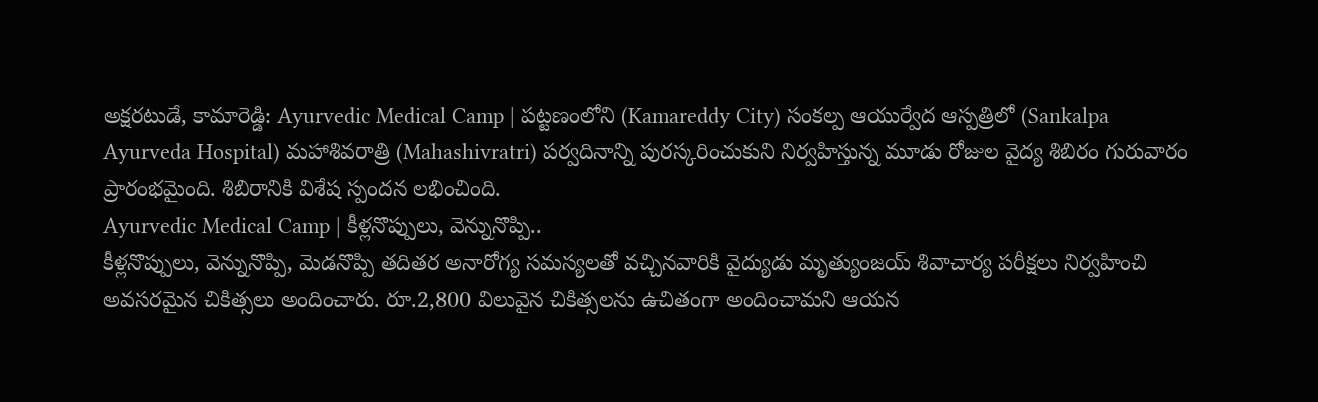అక్షరటుడే, కామారెడ్డి: Ayurvedic Medical Camp | పట్టణంలోని (Kamareddy City) సంకల్ప ఆయుర్వేద ఆస్పత్రిలో (Sankalpa Ayurveda Hospital) మహాశివరాత్రి (Mahashivratri) పర్వదినాన్ని పురస్కరించుకుని నిర్వహిస్తున్న మూడు రోజుల వైద్య శిబిరం గురువారం ప్రారంభమైంది. శిబిరానికి విశేష స్పందన లభించింది.
Ayurvedic Medical Camp | కీళ్లనొప్పులు, వెన్నునొప్పి..
కీళ్లనొప్పులు, వెన్నునొప్పి, మెడనొప్పి తదితర అనారోగ్య సమస్యలతో వచ్చినవారికి వైద్యుడు మృత్యుంజయ్ శివాచార్య పరీక్షలు నిర్వహించి అవసరమైన చికిత్సలు అందించారు. రూ.2,800 విలువైన చికిత్సలను ఉచితంగా అందించామని ఆయన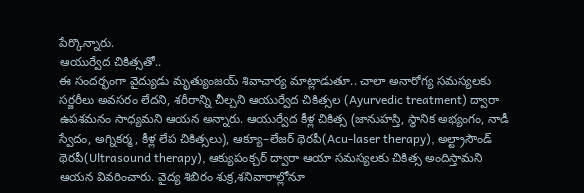పేర్కొన్నారు.
ఆయుర్వేద చికిత్సతో..
ఈ సందర్భంగా వైద్యుడు మృత్యుంజయ్ శివాచార్య మాట్లాడుతూ.. చాలా అనారోగ్య సమస్యలకు సర్జరీలు అవసరం లేదని, శరీరాన్ని చీల్చని ఆయుర్వేద చికిత్సల (Ayurvedic treatment) ద్వారా ఉపశమనం సాధ్యమని ఆయన అన్నారు. ఆయుర్వేద కీళ్ల చికిత్స (జానుహస్తి, స్థానిక అభ్యంగం, నాడీ స్వేదం, అగ్నికర్మ, కీళ్ల లేప చికిత్సలు), ఆక్యూ–లేజర్ థెరపీ(Acu-laser therapy), అల్ట్రాసౌండ్ థెరపీ(Ultrasound therapy), ఆక్యుపంక్చర్ ద్వారా ఆయా సమస్యలకు చికిత్స అందిస్తామని ఆయన వివరించారు. వైద్య శిబిరం శుక్ర,శనివారాల్లోనూ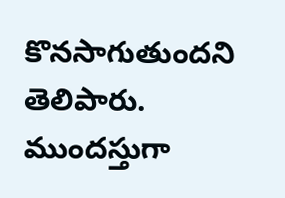కొనసాగుతుందని తెలిపారు. ముందస్తుగా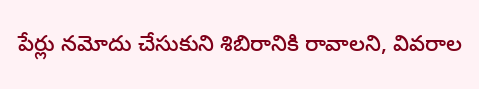పేర్లు నమోదు చేసుకుని శిబిరానికి రావాలని, వివరాల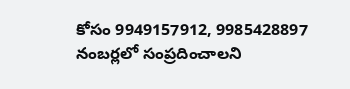కోసం 9949157912, 9985428897 నంబర్లలో సంప్రదించాలని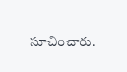సూచించారు.